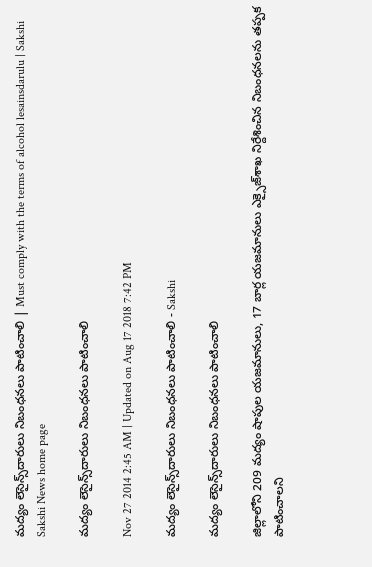మద్యం లెసైన్స్‌దారులు నిబంధనలు పాటించాలి | Must comply with the terms of alcohol lesainsdarulu | Sakshi
Sakshi News home page

మద్యం లెసైన్స్‌దారులు నిబంధనలు పాటించాలి

Nov 27 2014 2:45 AM | Updated on Aug 17 2018 7:42 PM

మద్యం లెసైన్స్‌దారులు నిబంధనలు పాటించాలి - Sakshi

మద్యం లెసైన్స్‌దారులు నిబంధనలు పాటించాలి

జిల్లాలోని 209 మద్యం షాపుల యజమానులు, 17 బార్ల యజమానులు ఎక్సైజ్‌శాఖ నిర్దేశించిన నిబంధనలను తప్పక పాటించాలని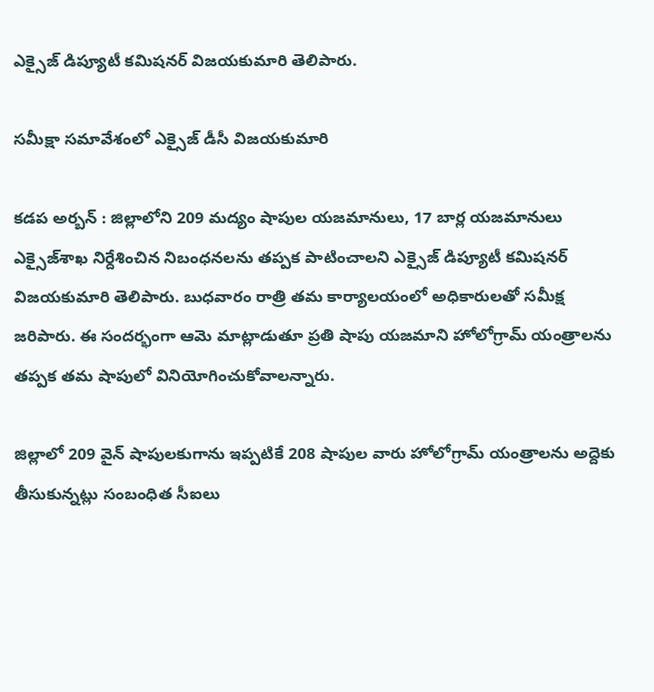ఎక్సైజ్ డిప్యూటీ కమిషనర్ విజయకుమారి తెలిపారు.

సమీక్షా సమావేశంలో ఎక్సైజ్ డీసీ విజయకుమారి

కడప అర్బన్ : జిల్లాలోని 209 మద్యం షాపుల యజమానులు, 17 బార్ల యజమానులు ఎక్సైజ్‌శాఖ నిర్దేశించిన నిబంధనలను తప్పక పాటించాలని ఎక్సైజ్ డిప్యూటీ కమిషనర్ విజయకుమారి తెలిపారు. బుధవారం రాత్రి తమ కార్యాలయంలో అధికారులతో సమీక్ష జరిపారు. ఈ సందర్భంగా ఆమె మాట్లాడుతూ ప్రతి షాపు యజమాని హోలోగ్రామ్ యంత్రాలను తప్పక తమ షాపులో వినియోగించుకోవాలన్నారు.

జిల్లాలో 209 వైన్ షాపులకుగాను ఇప్పటికే 208 షాపుల వారు హోలోగ్రామ్ యంత్రాలను అద్దెకు తీసుకున్నట్లు సంబంధిత సీఐలు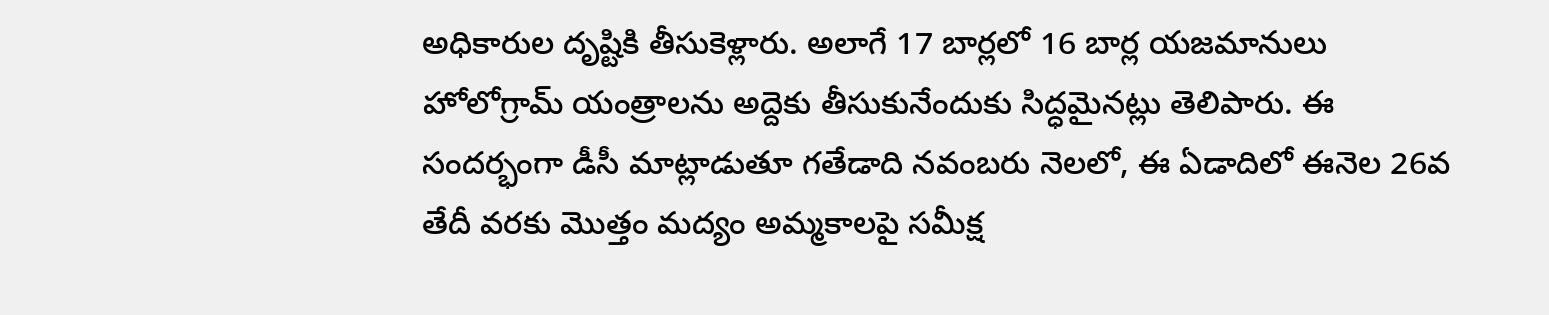అధికారుల దృష్టికి తీసుకెళ్లారు. అలాగే 17 బార్లలో 16 బార్ల యజమానులు హోలోగ్రామ్ యంత్రాలను అద్దెకు తీసుకునేందుకు సిద్ధమైనట్లు తెలిపారు. ఈ సందర్భంగా డీసీ మాట్లాడుతూ గతేడాది నవంబరు నెలలో, ఈ ఏడాదిలో ఈనెల 26వ తేదీ వరకు మొత్తం మద్యం అమ్మకాలపై సమీక్ష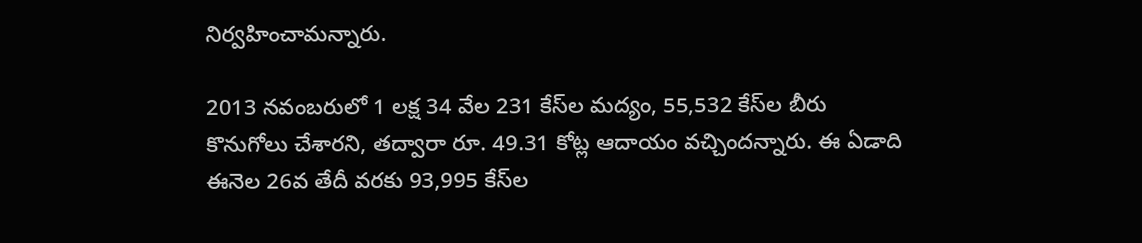నిర్వహించామన్నారు.

2013 నవంబరులో 1 లక్ష 34 వేల 231 కేస్‌ల మద్యం, 55,532 కేస్‌ల బీరు కొనుగోలు చేశారని, తద్వారా రూ. 49.31 కోట్ల ఆదాయం వచ్చిందన్నారు. ఈ ఏడాది ఈనెల 26వ తేదీ వరకు 93,995 కేస్‌ల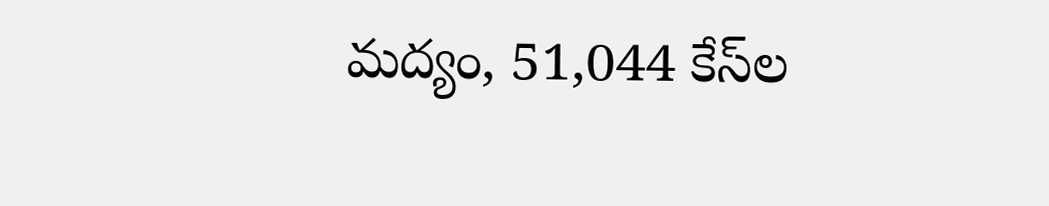మద్యం, 51,044 కేస్‌ల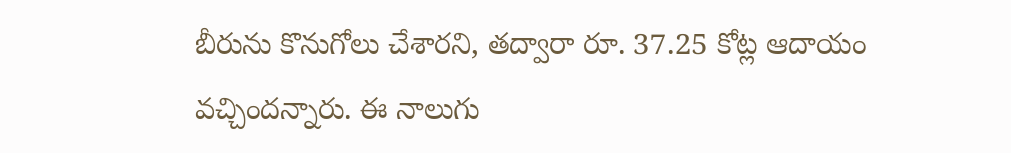బీరును కొనుగోలు చేశారని, తద్వారా రూ. 37.25 కోట్ల ఆదాయం వచ్చిందన్నారు. ఈ నాలుగు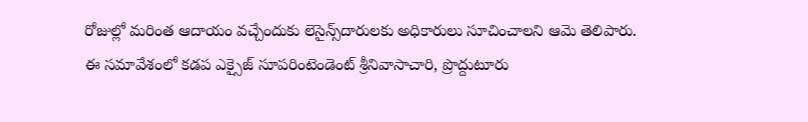రోజుల్లో మరింత ఆదాయం వచ్చేందుకు లెసైన్స్‌దారులకు అధికారులు సూచించాలని ఆమె తెలిపారు. ఈ సమావేశంలో కడప ఎక్సైజ్ సూపరింటెండెంట్ శ్రీనివాసాచారి, ప్రొద్దుటూరు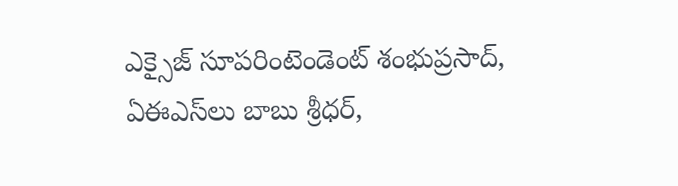ఎక్సైజ్ సూపరింటెండెంట్ శంభుప్రసాద్, ఏఈఎస్‌లు బాబు శ్రీధర్,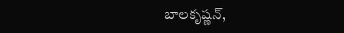బాలకృష్ణన్,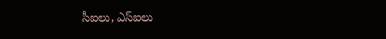సీఐలు, ఎస్‌ఐలు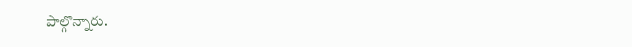పాల్గొన్నారు.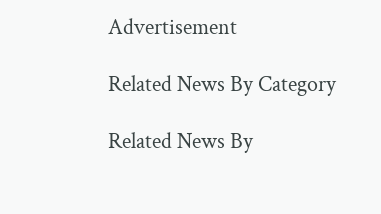Advertisement

Related News By Category

Related News By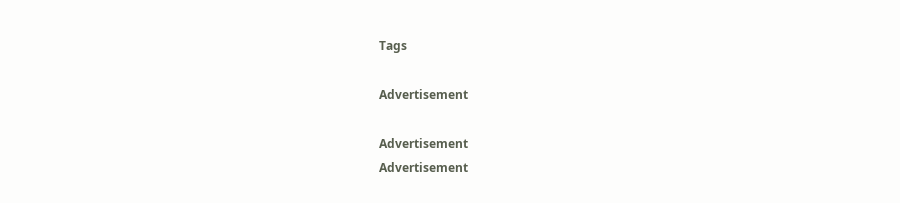Tags

Advertisement

Advertisement
Advertisement